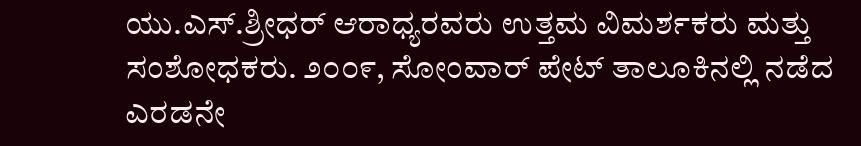ಯು.ಎಸ್.ಶ್ರೀಧರ್ ಆರಾಧ್ಯರವರು ಉತ್ತಮ ವಿಮರ್ಶಕರು ಮತ್ತು ಸಂಶೋಧಕರು. ೨೦೦೯, ಸೋಂವಾರ್ ಪೇಟ್ ತಾಲೂಕಿನಲ್ಲಿ ನಡೆದ ಎರಡನೇ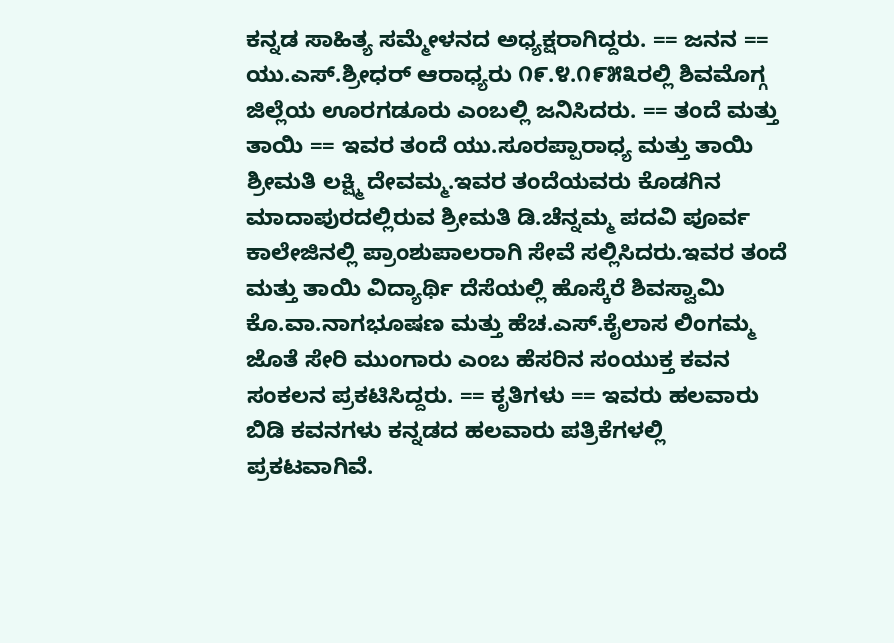ಕನ್ನಡ ಸಾಹಿತ್ಯ ಸಮ್ಮೇಳನದ ಅಧ್ಯಕ್ಷರಾಗಿದ್ದರು. == ಜನನ == ಯು.ಎಸ್.ಶ‍್ರೀಧರ್ ಆರಾಧ್ಯರು ೧೯.೪.೧೯೫೩ರಲ್ಲಿ ಶಿವಮೊಗ್ಗ ಜಿಲ್ಲೆಯ ಊರಗಡೂರು ಎಂಬಲ್ಲಿ ಜನಿಸಿದರು. == ತಂದೆ ಮತ್ತು ತಾಯಿ == ಇವರ ತಂದೆ ಯು.ಸೂರಪ್ಪಾರಾಧ್ಯ ಮತ್ತು ತಾಯಿ ಶ‍್ರೀಮತಿ ಲಕ್ಷ್ಮಿ ದೇವಮ್ಮ.ಇವರ ತಂದೆಯವರು ಕೊಡಗಿನ ಮಾದಾಪುರದಲ್ಲಿರುವ ಶ್ರೀಮತಿ ಡಿ.ಚೆನ್ನಮ್ಮ ಪದವಿ ಪೂರ್ವ ಕಾಲೇಜಿನಲ್ಲಿ ಪ್ರಾಂಶುಪಾಲರಾಗಿ ಸೇವೆ ಸಲ್ಲಿಸಿದರು.ಇವರ ತಂದೆ ಮತ್ತು ತಾಯಿ ವಿದ್ಯಾರ್ಥಿ ದೆಸೆಯಲ್ಲಿ ಹೊಸ್ಕೆರೆ ಶಿವಸ್ವಾಮಿ ಕೊ.ವಾ.ನಾಗಭೂಷಣ ಮತ್ತು ಹೆಚ.ಎಸ್.ಕೈಲಾಸ ಲಿಂಗಮ್ಮ ಜೊತೆ ಸೇರಿ ಮುಂಗಾರು ಎಂಬ ಹೆಸರಿನ ಸಂಯುಕ್ತ ಕವನ ಸಂಕಲನ ಪ್ರಕಟಿಸಿದ್ದರು. == ಕೃತಿಗಳು == ಇವರು ಹಲವಾರು ಬಿಡಿ ಕವನಗಳು ಕನ್ನಡದ ಹಲವಾರು ಪತ್ರಿಕೆಗಳಲ್ಲಿ ಪ್ರಕಟವಾಗಿವೆ.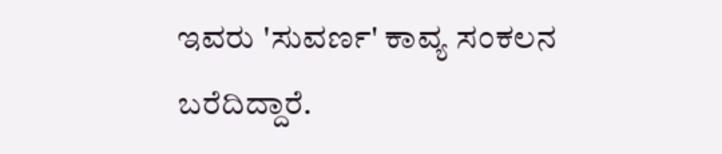ಇವರು 'ಸುವರ್ಣ' ಕಾವ್ಯ ಸಂಕಲನ ಬರೆದಿದ್ದಾರೆ.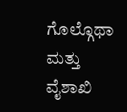ಗೊಲ್ಗೊಥಾ ಮತ್ತು ವೈಶಾಖಿ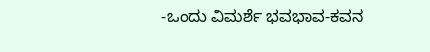-ಒಂದು ವಿಮರ್ಶೆ ಭವಭಾವ-ಕವನ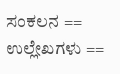ಸಂಕಲನ == ಉಲ್ಲೇಖಗಳು ==